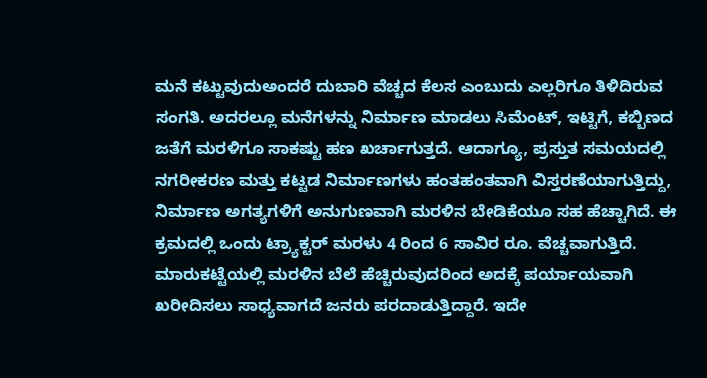ಮನೆ ಕಟ್ಟುವುದುಅಂದರೆ ದುಬಾರಿ ವೆಚ್ಚದ ಕೆಲಸ ಎಂಬುದು ಎಲ್ಲರಿಗೂ ತಿಳಿದಿರುವ ಸಂಗತಿ. ಅದರಲ್ಲೂ ಮನೆಗಳನ್ನು ನಿರ್ಮಾಣ ಮಾಡಲು ಸಿಮೆಂಟ್, ಇಟ್ಟಿಗೆ, ಕಬ್ಬಿಣದ ಜತೆಗೆ ಮರಳಿಗೂ ಸಾಕಷ್ಟು ಹಣ ಖರ್ಚಾಗುತ್ತದೆ. ಆದಾಗ್ಯೂ, ಪ್ರಸ್ತುತ ಸಮಯದಲ್ಲಿ ನಗರೀಕರಣ ಮತ್ತು ಕಟ್ಟಡ ನಿರ್ಮಾಣಗಳು ಹಂತಹಂತವಾಗಿ ವಿಸ್ತರಣೆಯಾಗುತ್ತಿದ್ದು, ನಿರ್ಮಾಣ ಅಗತ್ಯಗಳಿಗೆ ಅನುಗುಣವಾಗಿ ಮರಳಿನ ಬೇಡಿಕೆಯೂ ಸಹ ಹೆಚ್ಚಾಗಿದೆ. ಈ ಕ್ರಮದಲ್ಲಿ ಒಂದು ಟ್ರ್ಯಾಕ್ಟರ್ ಮರಳು 4 ರಿಂದ 6 ಸಾವಿರ ರೂ. ವೆಚ್ಚವಾಗುತ್ತಿದೆ.
ಮಾರುಕಟ್ಟೆಯಲ್ಲಿ ಮರಳಿನ ಬೆಲೆ ಹೆಚ್ಚಿರುವುದರಿಂದ ಅದಕ್ಕೆ ಪರ್ಯಾಯವಾಗಿ ಖರೀದಿಸಲು ಸಾಧ್ಯವಾಗದೆ ಜನರು ಪರದಾಡುತ್ತಿದ್ದಾರೆ. ಇದೇ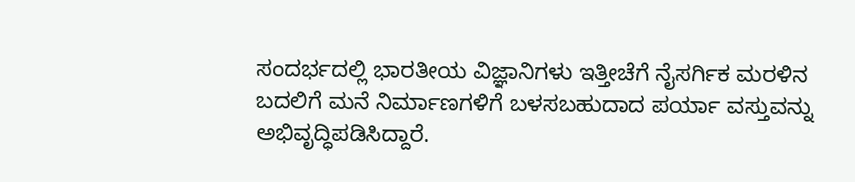ಸಂದರ್ಭದಲ್ಲಿ ಭಾರತೀಯ ವಿಜ್ಞಾನಿಗಳು ಇತ್ತೀಚೆಗೆ ನೈಸರ್ಗಿಕ ಮರಳಿನ ಬದಲಿಗೆ ಮನೆ ನಿರ್ಮಾಣಗಳಿಗೆ ಬಳಸಬಹುದಾದ ಪರ್ಯಾ ವಸ್ತುವನ್ನು ಅಭಿವೃದ್ಧಿಪಡಿಸಿದ್ದಾರೆ.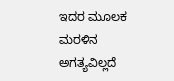ಇದರ ಮೂಲಕ ಮರಳಿನ ಅಗತ್ಯವಿಲ್ಲದೆ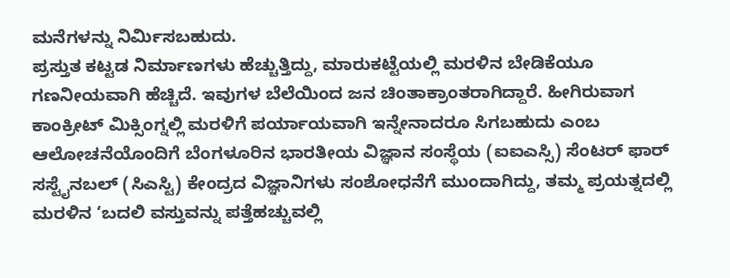ಮನೆಗಳನ್ನು ನಿರ್ಮಿಸಬಹುದು.
ಪ್ರಸ್ತುತ ಕಟ್ಟಡ ನಿರ್ಮಾಣಗಳು ಹೆಚ್ಚುತ್ತಿದ್ದು, ಮಾರುಕಟ್ಟೆಯಲ್ಲಿ ಮರಳಿನ ಬೇಡಿಕೆಯೂ ಗಣನೀಯವಾಗಿ ಹೆಚ್ಚಿದೆ. ಇವುಗಳ ಬೆಲೆಯಿಂದ ಜನ ಚಿಂತಾಕ್ರಾಂತರಾಗಿದ್ದಾರೆ. ಹೀಗಿರುವಾಗ ಕಾಂಕ್ರೀಟ್ ಮಿಕ್ಸಿಂಗ್ನಲ್ಲಿ ಮರಳಿಗೆ ಪರ್ಯಾಯವಾಗಿ ಇನ್ನೇನಾದರೂ ಸಿಗಬಹುದು ಎಂಬ ಆಲೋಚನೆಯೊಂದಿಗೆ ಬೆಂಗಳೂರಿನ ಭಾರತೀಯ ವಿಜ್ಞಾನ ಸಂಸ್ಥೆಯ (ಐಐಎಸ್ಸಿ) ಸೆಂಟರ್ ಫಾರ್ ಸಸ್ಟೈನಬಲ್ (ಸಿಎಸ್ಟಿ) ಕೇಂದ್ರದ ವಿಜ್ಞಾನಿಗಳು ಸಂಶೋಧನೆಗೆ ಮುಂದಾಗಿದ್ದು, ತಮ್ಮ ಪ್ರಯತ್ನದಲ್ಲಿ ಮರಳಿನ ‘ಬದಲಿ ವಸ್ತುವನ್ನು ಪತ್ತೆಹಚ್ಚುವಲ್ಲಿ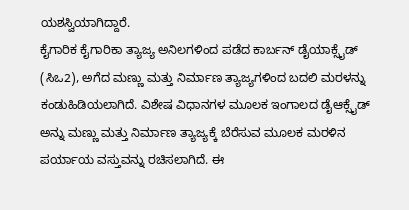ಯಶಸ್ವಿಯಾಗಿದ್ದಾರೆ.
ಕೈಗಾರಿಕ ಕೈಗಾರಿಕಾ ತ್ಯಾಜ್ಯ ಅನಿಲಗಳಿಂದ ಪಡೆದ ಕಾರ್ಬನ್ ಡೈಯಾಕ್ಸೈಡ್ (ಸಿಒ2), ಅಗೆದ ಮಣ್ಣು ಮತ್ತು ನಿರ್ಮಾಣ ತ್ಯಾಜ್ಯಗಳಿಂದ ಬದಲಿ ಮರಳನ್ನು ಕಂಡುಹಿಡಿಯಲಾಗಿದೆ. ವಿಶೇಷ ವಿಧಾನಗಳ ಮೂಲಕ ಇಂಗಾಲದ ಡೈಆಕ್ಸೈಡ್ ಅನ್ನು ಮಣ್ಣು ಮತ್ತು ನಿರ್ಮಾಣ ತ್ಯಾಜ್ಯಕ್ಕೆ ಬೆರೆಸುವ ಮೂಲಕ ಮರಳಿನ ಪರ್ಯಾಯ ವಸ್ತುವನ್ನು ರಚಿಸಲಾಗಿದೆ. ಈ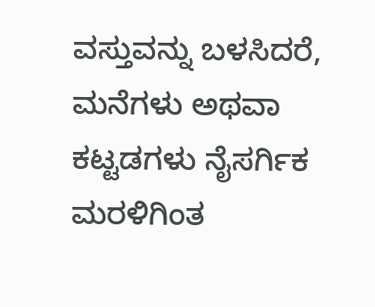ವಸ್ತುವನ್ನು ಬಳಸಿದರೆ, ಮನೆಗಳು ಅಥವಾ ಕಟ್ಟಡಗಳು ನೈಸರ್ಗಿಕ ಮರಳಿಗಿಂತ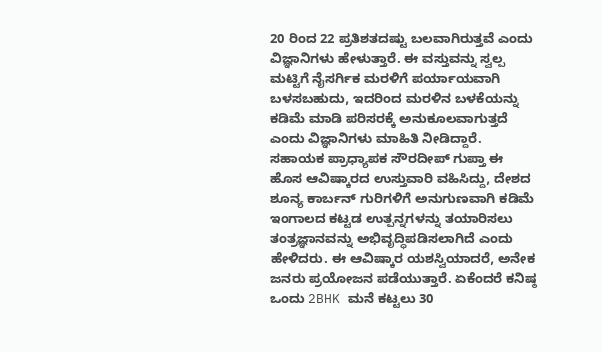20 ರಿಂದ 22 ಪ್ರತಿಶತದಷ್ಟು ಬಲವಾಗಿರುತ್ತವೆ ಎಂದು ವಿಜ್ಞಾನಿಗಳು ಹೇಳುತ್ತಾರೆ. ಈ ವಸ್ತುವನ್ನು ಸ್ವಲ್ಪ ಮಟ್ಟಿಗೆ ನೈಸರ್ಗಿಕ ಮರಳಿಗೆ ಪರ್ಯಾಯವಾಗಿ ಬಳಸಬಹುದು, ಇದರಿಂದ ಮರಳಿನ ಬಳಕೆಯನ್ನು ಕಡಿಮೆ ಮಾಡಿ ಪರಿಸರಕ್ಕೆ ಅನುಕೂಲವಾಗುತ್ತದೆ ಎಂದು ವಿಜ್ಞಾನಿಗಳು ಮಾಹಿತಿ ನೀಡಿದ್ದಾರೆ.
ಸಹಾಯಕ ಪ್ರಾಧ್ಯಾಪಕ ಸೌರದೀಪ್ ಗುಪ್ತಾ ಈ ಹೊಸ ಆವಿಷ್ಕಾರದ ಉಸ್ತುವಾರಿ ವಹಿಸಿದ್ದು, ದೇಶದ ಶೂನ್ಯ ಕಾರ್ಬನ್ ಗುರಿಗಳಿಗೆ ಅನುಗುಣವಾಗಿ ಕಡಿಮೆ ಇಂಗಾಲದ ಕಟ್ಟಡ ಉತ್ಪನ್ನಗಳನ್ನು ತಯಾರಿಸಲು ತಂತ್ರಜ್ಞಾನವನ್ನು ಅಭಿವೃದ್ಧಿಪಡಿಸಲಾಗಿದೆ ಎಂದು ಹೇಳಿದರು. ಈ ಆವಿಷ್ಕಾರ ಯಶಸ್ವಿಯಾದರೆ, ಅನೇಕ ಜನರು ಪ್ರಯೋಜನ ಪಡೆಯುತ್ತಾರೆ. ಏಕೆಂದರೆ ಕನಿಷ್ಠ ಒಂದು 2BHK ಮನೆ ಕಟ್ಟಲು 30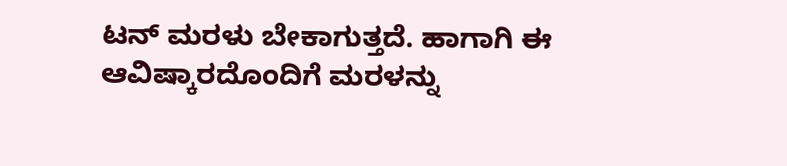ಟನ್ ಮರಳು ಬೇಕಾಗುತ್ತದೆ. ಹಾಗಾಗಿ ಈ ಆವಿಷ್ಕಾರದೊಂದಿಗೆ ಮರಳನ್ನು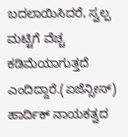ಬದಲಾಯಿಸಿದರೆ, ಸ್ವಲ್ಪ ಮಟ್ಟಿಗೆ ವೆಚ್ಚ ಕಡಿಮೆಯಾಗುತ್ತದೆ ಎಂದಿದ್ದಾರೆ.(ಏಜೆನ್ಸೀಸ್)
ಹಾರ್ದಿಕ್ ನಾಯಕತ್ವದ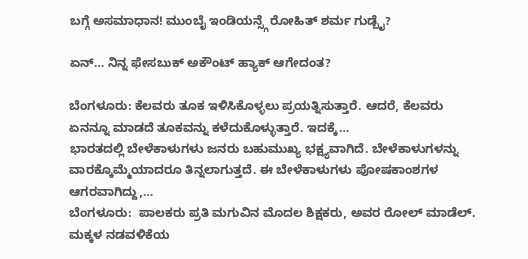ಬಗ್ಗೆ ಅಸಮಾಧಾನ! ಮುಂಬೈ ಇಂಡಿಯನ್ಸ್ಗೆ ರೋಹಿತ್ ಶರ್ಮ ಗುಡ್ಬೈ?

ಏನ್… ನಿನ್ನ ಫೇಸಬುಕ್ ಅಕೌಂಟ್ ಹ್ಯಾಕ್ ಆಗೇದಂತ?

ಬೆಂಗಳೂರು: ಕೆಲವರು ತೂಕ ಇಳಿಸಿಕೊಳ್ಳಲು ಪ್ರಯತ್ನಿಸುತ್ತಾರೆ. ಆದರೆ, ಕೆಲವರು ಏನನ್ನೂ ಮಾಡದೆ ತೂಕವನ್ನು ಕಳೆದುಕೊಳ್ಳುತ್ತಾರೆ. ಇದಕ್ಕೆ…
ಭಾರತದಲ್ಲಿ ಬೇಳೆಕಾಳುಗಳು ಜನರು ಬಹುಮುಖ್ಯ ಭಕ್ಷ್ಯವಾಗಿದೆ. ಬೇಳೆಕಾಳುಗಳನ್ನು ವಾರಕ್ಕೊಮ್ಮೆಯಾದರೂ ತಿನ್ನಲಾಗುತ್ತದೆ. ಈ ಬೇಳೆಕಾಳುಗಳು ಪೋಷಕಾಂಶಗಳ ಆಗರವಾಗಿದ್ದು,…
ಬೆಂಗಳೂರು:  ಪಾಲಕರು ಪ್ರತಿ ಮಗುವಿನ ಮೊದಲ ಶಿಕ್ಷಕರು, ಅವರ ರೋಲ್ ಮಾಡೆಲ್. ಮಕ್ಕಳ ನಡವಳಿಕೆಯ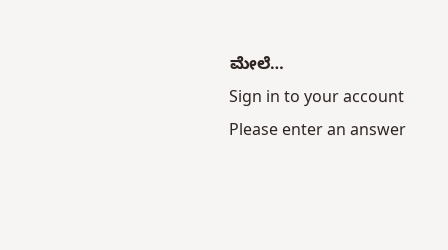ಮೇಲೆ…
Sign in to your account
Please enter an answer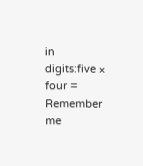in digits:five × four =
Remember me